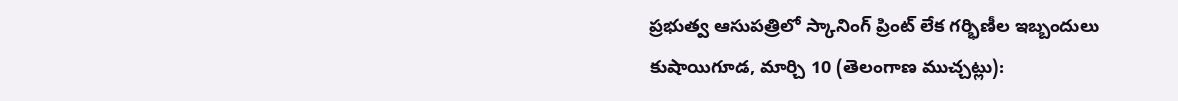ప్రభుత్వ ఆసుపత్రిలో స్కానింగ్ ప్రింట్ లేక గర్భిణీల ఇబ్బందులు
కుషాయిగూడ, మార్చి 10 (తెలంగాణ ముచ్చట్లు):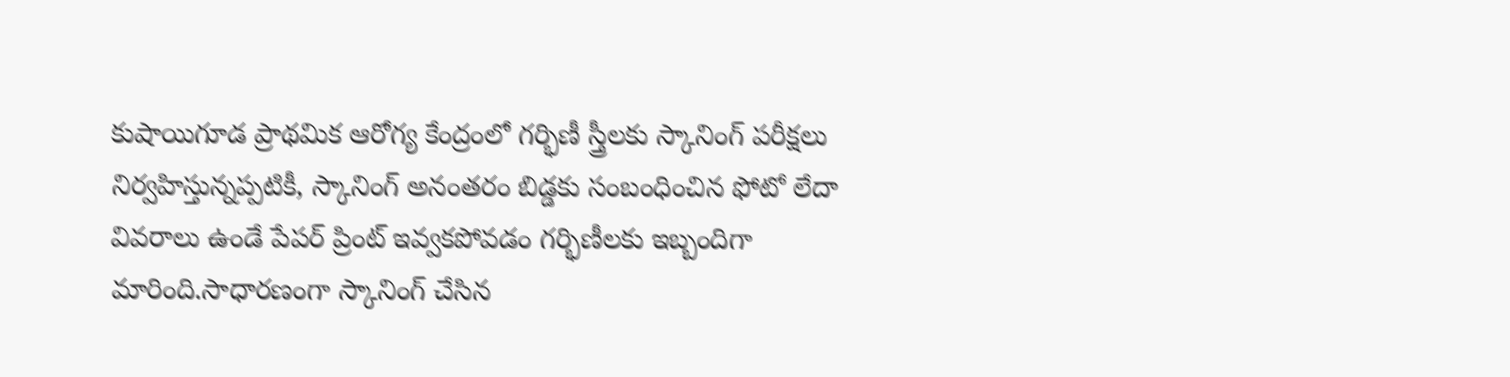కుషాయిగూడ ప్రాథమిక ఆరోగ్య కేంద్రంలో గర్భిణీ స్త్రీలకు స్కానింగ్ పరీక్షలు నిర్వహిస్తున్నప్పటికీ, స్కానింగ్ అనంతరం బిడ్డకు సంబంధించిన ఫోటో లేదా వివరాలు ఉండే పేపర్ ప్రింట్ ఇవ్వకపోవడం గర్భిణీలకు ఇబ్బందిగా మారింది.సాధారణంగా స్కానింగ్ చేసిన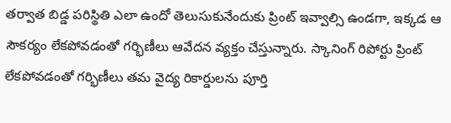తర్వాత బిడ్డ పరిస్థితి ఎలా ఉందో తెలుసుకునేందుకు ప్రింట్ ఇవ్వాల్సి ఉండగా, ఇక్కడ ఆ సౌకర్యం లేకపోవడంతో గర్భిణీలు ఆవేదన వ్యక్తం చేస్తున్నారు. స్కానింగ్ రిపోర్టు ప్రింట్ లేకపోవడంతో గర్భిణీలు తమ వైద్య రికార్డులను పూర్తి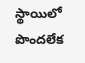స్థాయిలో పొందలేక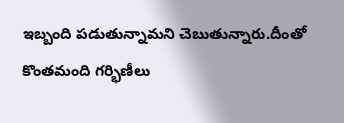ఇబ్బంది పడుతున్నామని చెబుతున్నారు.దీంతో కొంతమంది గర్భిణీలు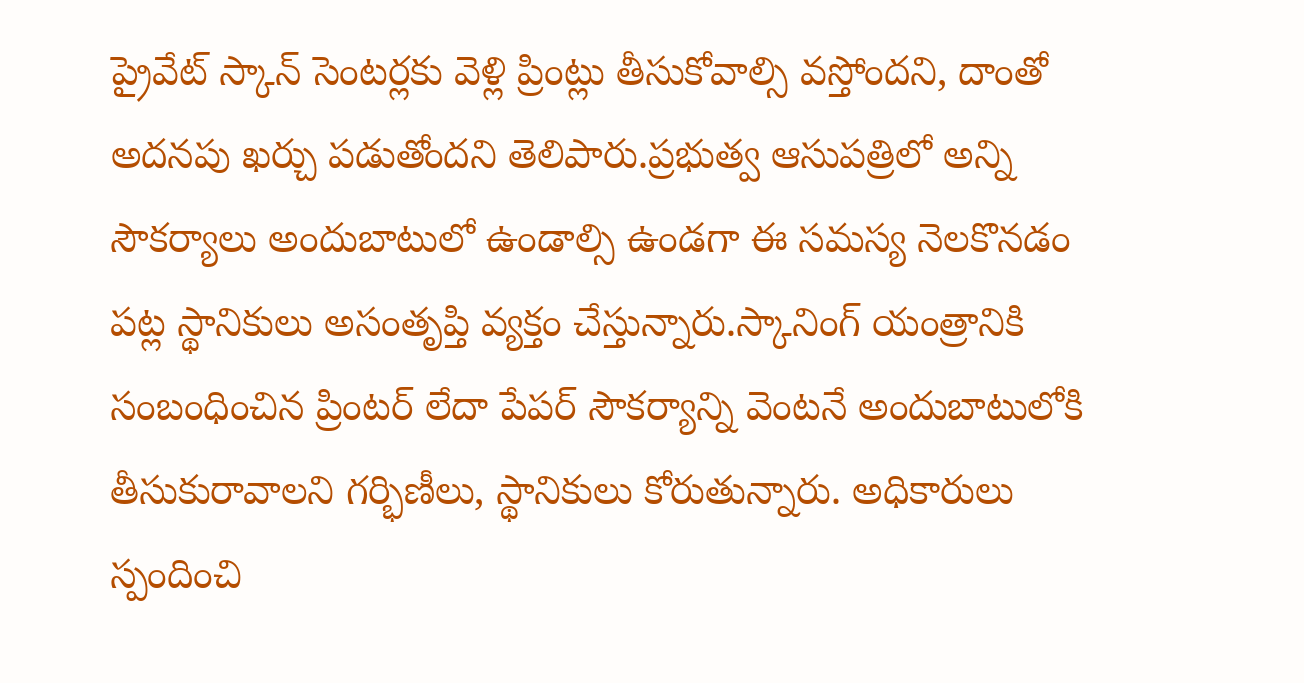ప్రైవేట్ స్కాన్ సెంటర్లకు వెళ్లి ప్రింట్లు తీసుకోవాల్సి వస్తోందని, దాంతో అదనపు ఖర్చు పడుతోందని తెలిపారు.ప్రభుత్వ ఆసుపత్రిలో అన్ని సౌకర్యాలు అందుబాటులో ఉండాల్సి ఉండగా ఈ సమస్య నెలకొనడం పట్ల స్థానికులు అసంతృప్తి వ్యక్తం చేస్తున్నారు.స్కానింగ్ యంత్రానికి సంబంధించిన ప్రింటర్ లేదా పేపర్ సౌకర్యాన్ని వెంటనే అందుబాటులోకి తీసుకురావాలని గర్భిణీలు, స్థానికులు కోరుతున్నారు. అధికారులు స్పందించి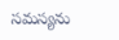సమస్యను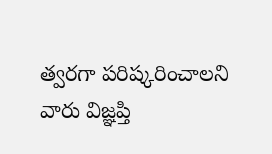త్వరగా పరిష్కరించాలని వారు విజ్ఞప్తి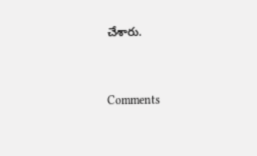చేశారు.


Comments